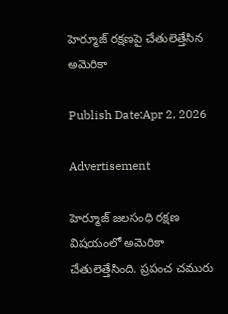హెర్మూజ్ రక్షణపై చేతులెత్తేసిన అమెరికా

Publish Date:Apr 2, 2026

Advertisement

హెర్మూజ్ జలసంధి రక్షణ విషయంలో అమెరికా చేతులెత్తేసింది. ప్రపంచ చమురు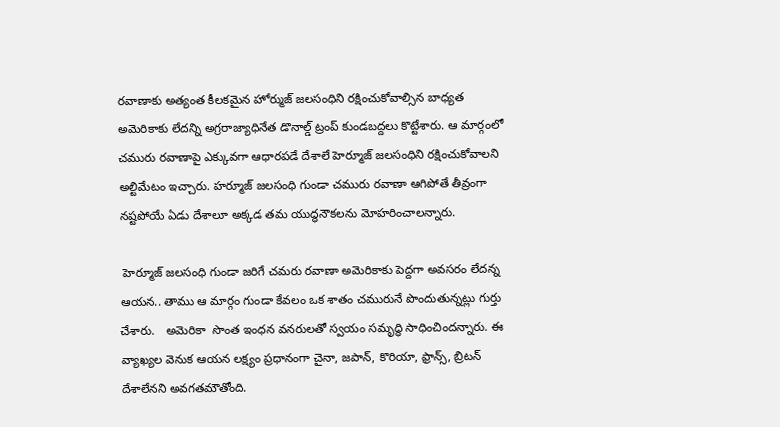రవాణాకు అత్యంత కీలకమైన హోర్ముజ్ జలసంధిని రక్షించుకోవాల్సిన బాధ్యత అమెరికాకు లేదన్ని అగ్రరాజ్యాధినేత డొనాల్డ్ ట్రంప్ కుండబద్దలు కొట్టేశారు. ఆ మార్గంలో చమురు రవాణాపై ఎక్కువగా ఆధారపడే దేశాలే హెర్మూజ్ జలసంధిని రక్షించుకోవాలని అల్టిమేటం ఇచ్చారు. హర్మూజ్ జలసంధి గుండా చమురు రవాణా ఆగిపోతే తీవ్రంగా నష్టపోయే ఏడు దేశాలూ అక్కడ తమ యుద్ధనౌకలను మోహరించాలన్నారు.

 హెర్మూజ్ జలసంధి గుండా జరిగే చమరు రవాణా అమెరికాకు పెద్దగా అవసరం లేదన్న ఆయన.. తాము ఆ మార్గం గుండా కేవలం ఒక శాతం చమురునే పొందుతున్నట్లు గుర్తు చేశారు.   అమెరికా  సొంత ఇంధన వనరులతో స్వయం సమృద్ధి సాధించిందన్నారు. ఈ వ్యాఖ్యల వెనుక ఆయన లక్ష్యం ప్రధానంగా చైనా, జపాన్, కొరియా, ఫ్రాన్స్, బ్రిటన్ దేశాలేనని అవగతమౌతోంది.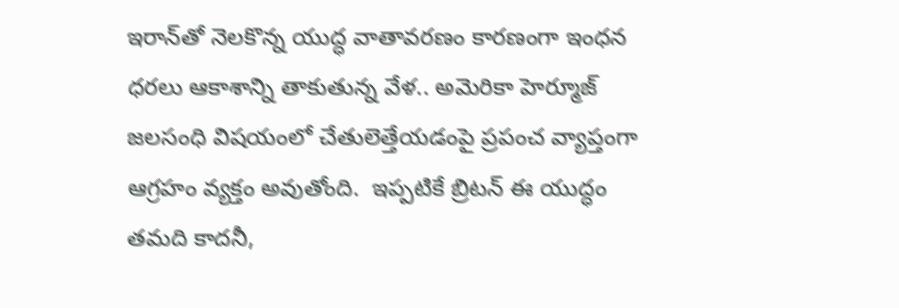ఇరాన్‌తో నెలకొన్న యుద్ధ వాతావరణం కారణంగా ఇంధన ధరలు ఆకాశాన్ని తాకుతున్న వేళ.. అమెరికా హెర్మూజ్ జలసంధి విషయంలో చేతులెత్తేయడంపై ప్రపంచ వ్యాప్తంగా ఆగ్రహం వ్యక్తం అవుతోంది.  ఇప్పటికే బ్రిటన్ ఈ యుద్ధం తమది కాదనీ,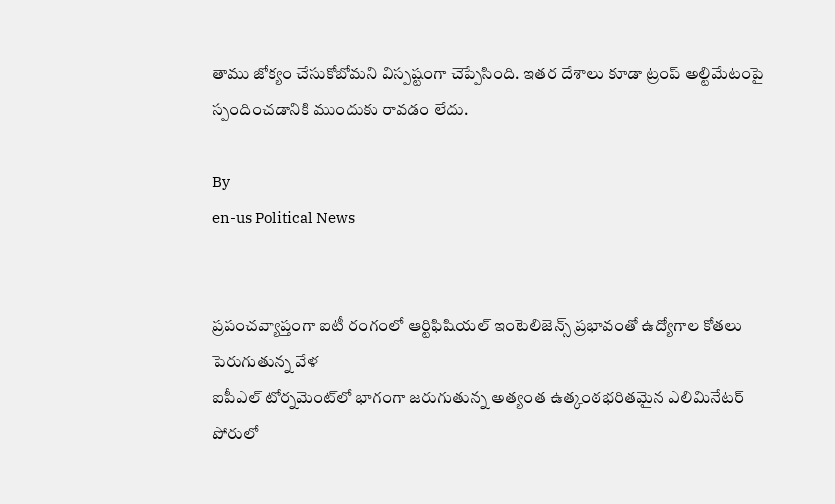తాము జోక్యం చేసుకోబోమని విస్పష్టంగా చెప్పేసింది. ఇతర దేశాలు కూడా ట్రంప్ అల్టిమేటంపై స్పందించడానికి ముందుకు రావడం లేదు.

By
en-us Political News


ప్రపంచవ్యాప్తంగా ఐటీ రంగంలో ఆర్టిఫిషియల్ ఇంటెలిజెన్స్‌ ప్రభావంతో ఉద్యోగాల కోతలు పెరుగుతున్న వేళ
ఐపీఎల్ టోర్నమెంట్‌లో భాగంగా జరుగుతున్న అత్యంత ఉత్కంఠభరితమైన ఎలిమినేటర్ పోరులో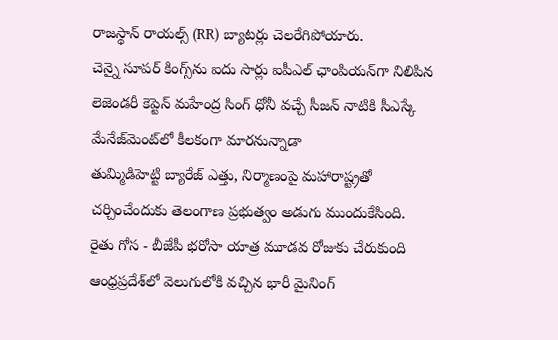రాజస్థాన్ రాయల్స్ (RR) బ్యాటర్లు చెలరేగిపోయారు.
చెన్నై సూపర్ కింగ్స్‌ను ఐదు సార్లు ఐపీఎల్ ఛాంపియన్‌గా నిలిపిన లెజెండరీ కెప్టెన్ మహేంద్ర సింగ్ ధోనీ వచ్చే సీజన్ నాటికి సీఎస్కే‌ మేనేజ్‌మెంట్‌లో కీలకంగా మారనున్నాడా
తుమ్మిడిహెట్టి బ్యారేజ్‌ ఎత్తు, నిర్మాణంపై మహారాష్ట్రతో చర్చించేందుకు తెలంగాణ ప్రభుత్వం అడుగు ముందుకేసింది.
రైతు గోస - బీజేపీ భరోసా యాత్ర మూడవ రోజుకు చేరుకుంది
ఆంధ్రప్రదేశ్‌లో వెలుగులోకి వచ్చిన భారీ మైనింగ్‌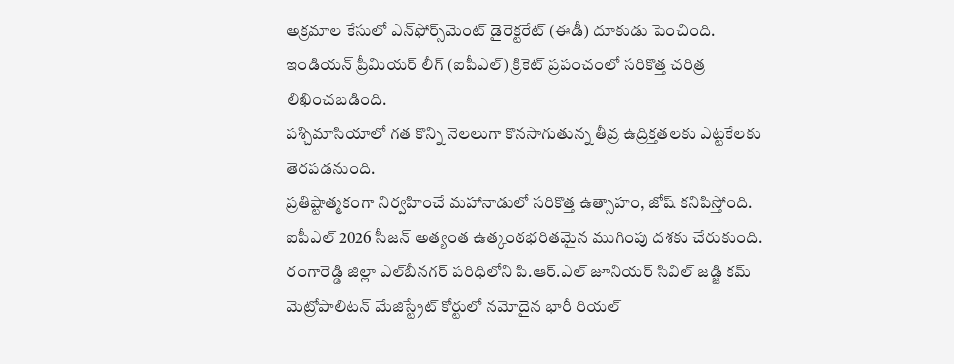అక్రమాల కేసులో ఎన్‌ఫోర్స్‌మెంట్‌ డైరెక్టరేట్‌ (ఈడీ) దూకుడు పెంచింది.
ఇండియన్ ప్రీమియర్ లీగ్ (ఐపీఎల్) క్రికెట్ ప్రపంచంలో సరికొత్త చరిత్ర లిఖించబడింది.
పశ్చిమాసియాలో గత కొన్ని నెలలుగా కొనసాగుతున్న తీవ్ర ఉద్రిక్తతలకు ఎట్టకేలకు తెరపడనుంది.
ప్రతిష్టాత్మకంగా నిర్వహించే మహానాడులో సరికొత్త ఉత్సాహం, జోష్ కనిపిస్తోంది.
ఐపీఎల్ 2026 సీజన్ అత్యంత ఉత్కంఠభరితమైన ముగింపు దశకు చేరుకుంది.
రంగారెడ్డి జిల్లా ఎల్‌బీనగర్ పరిధిలోని పి.ఆర్.ఎల్ జూనియర్ సివిల్ జడ్జి కమ్ మెట్రోపాలిటన్ మేజిస్ట్రేట్ కోర్టులో నమోదైన భారీ రియల్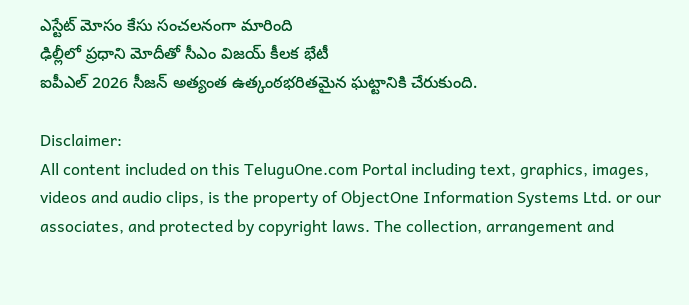ఎస్టేట్ మోసం కేసు సంచలనంగా మారింది
ఢిల్లీలో ప్రధాని మోదీతో సీఎం విజయ్ కీలక భేటీ
ఐపీఎల్ 2026 సీజన్ అత్యంత ఉత్కంఠభరితమైన ఘట్టానికి చేరుకుంది.

Disclaimer:
All content included on this TeluguOne.com Portal including text, graphics, images, videos and audio clips, is the property of ObjectOne Information Systems Ltd. or our associates, and protected by copyright laws. The collection, arrangement and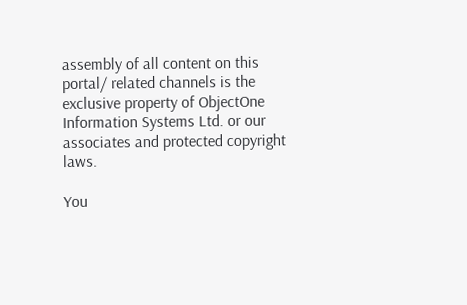assembly of all content on this portal/ related channels is the exclusive property of ObjectOne Information Systems Ltd. or our associates and protected copyright laws.

You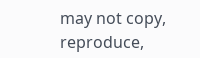may not copy, reproduce,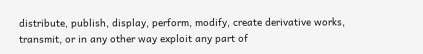distribute, publish, display, perform, modify, create derivative works, transmit, or in any other way exploit any part of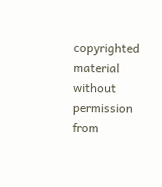copyrighted material without permission from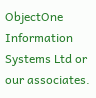ObjectOne Information Systems Ltd or our associates.